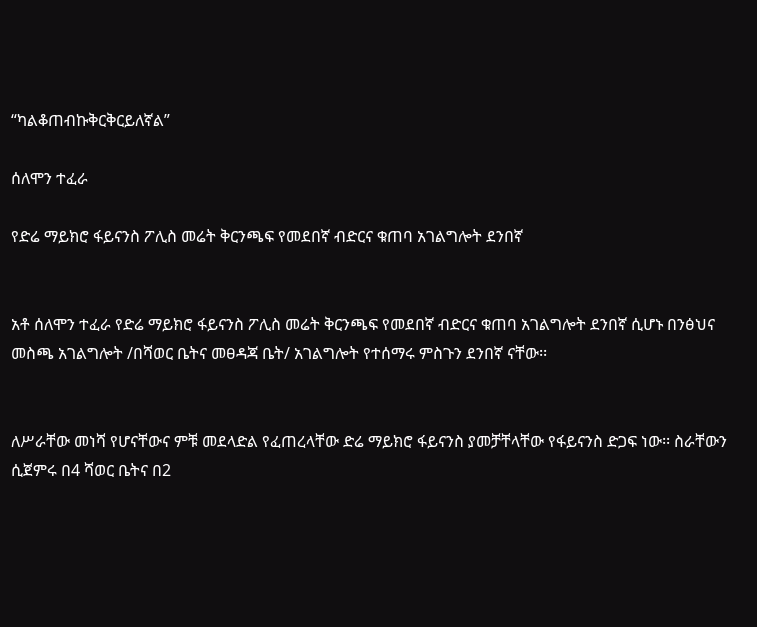“ካልቆጠብኩቅርቅርይለኛል”

ሰለሞን ተፈራ

የድሬ ማይክሮ ፋይናንስ ፖሊስ መሬት ቅርንጫፍ የመደበኛ ብድርና ቁጠባ አገልግሎት ደንበኛ


አቶ ሰለሞን ተፈራ የድሬ ማይክሮ ፋይናንስ ፖሊስ መሬት ቅርንጫፍ የመደበኛ ብድርና ቁጠባ አገልግሎት ደንበኛ ሲሆኑ በንፅህና መስጫ አገልግሎት /በሻወር ቤትና መፀዳጃ ቤት/ አገልግሎት የተሰማሩ ምስጉን ደንበኛ ናቸው፡፡


ለሥራቸው መነሻ የሆናቸውና ምቹ መደላድል የፈጠረላቸው ድሬ ማይክሮ ፋይናንስ ያመቻቸላቸው የፋይናንስ ድጋፍ ነው፡፡ ስራቸውን ሲጀምሩ በ4 ሻወር ቤትና በ2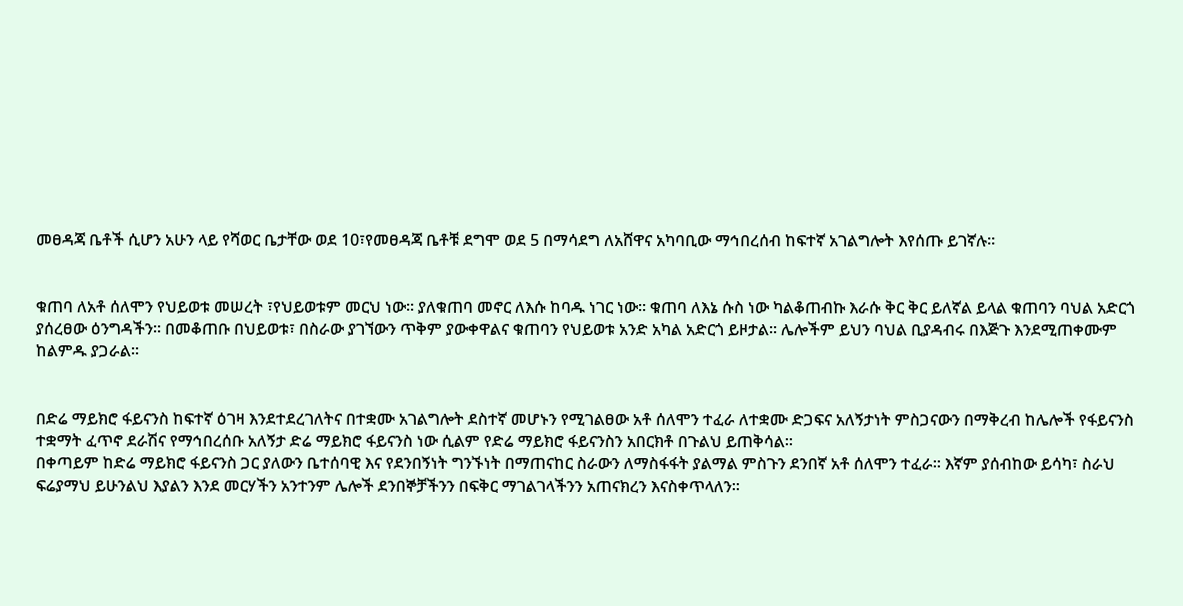መፀዳጃ ቤቶች ሲሆን አሁን ላይ የሻወር ቤታቸው ወደ 10፣የመፀዳጃ ቤቶቹ ደግሞ ወደ 5 በማሳደግ ለአሸዋና አካባቢው ማኅበረሰብ ከፍተኛ አገልግሎት እየሰጡ ይገኛሉ፡፡


ቁጠባ ለአቶ ሰለሞን የህይወቱ መሠረት ፣የህይወቱም መርህ ነው፡፡ ያለቁጠባ መኖር ለእሱ ከባዱ ነገር ነው፡፡ ቁጠባ ለእኔ ሱስ ነው ካልቆጠብኩ እራሱ ቅር ቅር ይለኛል ይላል ቁጠባን ባህል አድርጎ ያሰረፀው ዕንግዳችን፡፡ በመቆጠቡ በህይወቱ፣ በስራው ያገኘውን ጥቅም ያውቀዋልና ቁጠባን የህይወቱ አንድ አካል አድርጎ ይዞታል፡፡ ሌሎችም ይህን ባህል ቢያዳብሩ በእጅጉ እንደሚጠቀሙም ከልምዱ ያጋራል፡፡


በድሬ ማይክሮ ፋይናንስ ከፍተኛ ዕገዛ እንደተደረገለትና በተቋሙ አገልግሎት ደስተኛ መሆኑን የሚገልፀው አቶ ሰለሞን ተፈራ ለተቋሙ ድጋፍና አለኝታነት ምስጋናውን በማቅረብ ከሌሎች የፋይናንስ ተቋማት ፈጥኖ ደራሽና የማኅበረሰቡ አለኝታ ድሬ ማይክሮ ፋይናንስ ነው ሲልም የድሬ ማይክሮ ፋይናንስን አበርክቶ በጉልህ ይጠቅሳል፡፡
በቀጣይም ከድሬ ማይክሮ ፋይናንስ ጋር ያለውን ቤተሰባዊ እና የደንበኝነት ግንኙነት በማጠናከር ስራውን ለማስፋፋት ያልማል ምስጉን ደንበኛ አቶ ሰለሞን ተፈራ፡፡ እኛም ያሰብከው ይሳካ፣ ስራህ ፍሬያማህ ይሁንልህ እያልን እንደ መርሃችን አንተንም ሌሎች ደንበኞቻችንን በፍቅር ማገልገላችንን አጠናክረን እናስቀጥላለን፡፡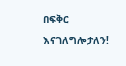በፍቅር እናገለግሎታለን!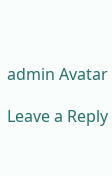admin Avatar

Leave a Reply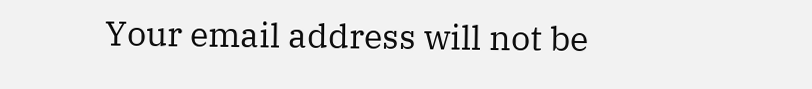Your email address will not be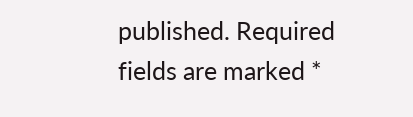published. Required fields are marked *